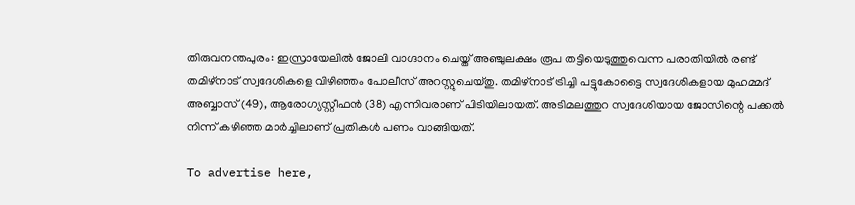തിരുവനന്തപുരം: ഇസ്രായേലിൽ ജോലി വാഗ്ദാനം ചെയ്ത് അഞ്ചുലക്ഷം രൂപ തട്ടിയെടുത്തുവെന്ന പരാതിയിൽ രണ്ട് തമിഴ്നാട് സ്വദേശികളെ വിഴിഞ്ഞം പോലീസ് അറസ്റ്റുചെയ്തു. തമിഴ്നാട് ട്രിച്ചി പട്ടുകോട്ടൈ സ്വദേശികളായ മുഹമ്മദ് അബ്ബാസ് (49), ആരോഗ്യസ്റ്റീഫൻ (38) എന്നിവരാണ് പിടിയിലായത്. അടിമലത്തുറ സ്വദേശിയായ ജോസിന്റെ പക്കൽ നിന്ന് കഴിഞ്ഞ മാർച്ചിലാണ് പ്രതികൾ പണം വാങ്ങിയത്.

To advertise here,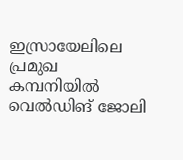ഇസ്രായേലിലെ പ്രമുഖ കമ്പനിയിൽ വെൽഡിങ് ജോലി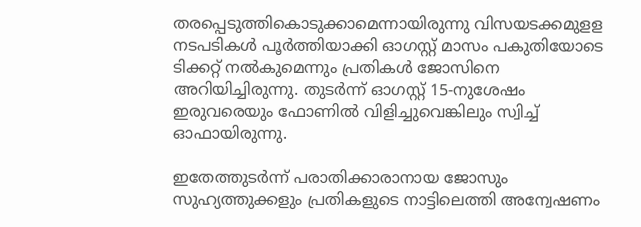തരപ്പെടുത്തികൊടുക്കാമെന്നായിരുന്നു വിസയടക്കമുളള നടപടികൾ പൂർത്തിയാക്കി ഓഗസ്റ്റ് മാസം പകുതിയോടെ ടിക്കറ്റ് നൽകുമെന്നും പ്രതികൾ ജോസിനെ അറിയിച്ചിരുന്നു. തുടർന്ന് ഓഗസ്റ്റ് 15-നുശേഷം ഇരുവരെയും ഫോണിൽ വിളിച്ചുവെങ്കിലും സ്വിച്ച് ഓഫായിരുന്നു.

ഇതേത്തുടർന്ന് പരാതിക്കാരാനായ ജോസും സുഹ്യത്തുക്കളും പ്രതികളുടെ നാട്ടിലെത്തി അന്വേഷണം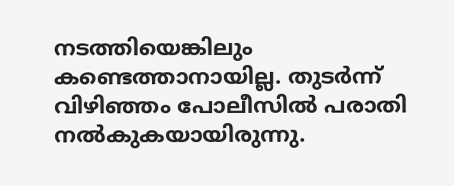നടത്തിയെങ്കിലും കണ്ടെത്താനായില്ല. തുടർന്ന് വിഴിഞ്ഞം പോലീസിൽ പരാതി നൽകുകയായിരുന്നു.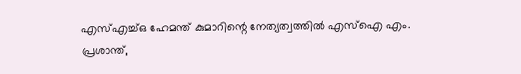എസ്എച്ച്ഒ ഹേമന്ത് കുമാറിന്റെ നേത്യത്വത്തിൽ എസ്‌ഐ എം. പ്രശാന്ത്,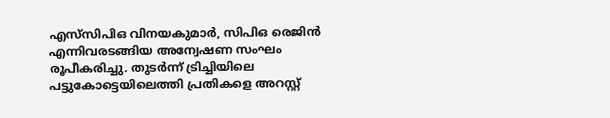എസ്‌സിപിഒ വിനയകുമാർ, സിപിഒ രെജിൻ എന്നിവരടങ്ങിയ അന്വേഷണ സംഘം രൂപീകരിച്ചു. തുടർന്ന് ട്രിച്ചിയിലെ പട്ടുകോട്ടെയിലെത്തി പ്രതികളെ അറസ്റ്റ്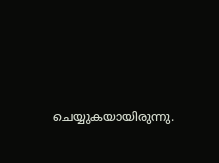ചെയ്യുകയായിരുന്നു.